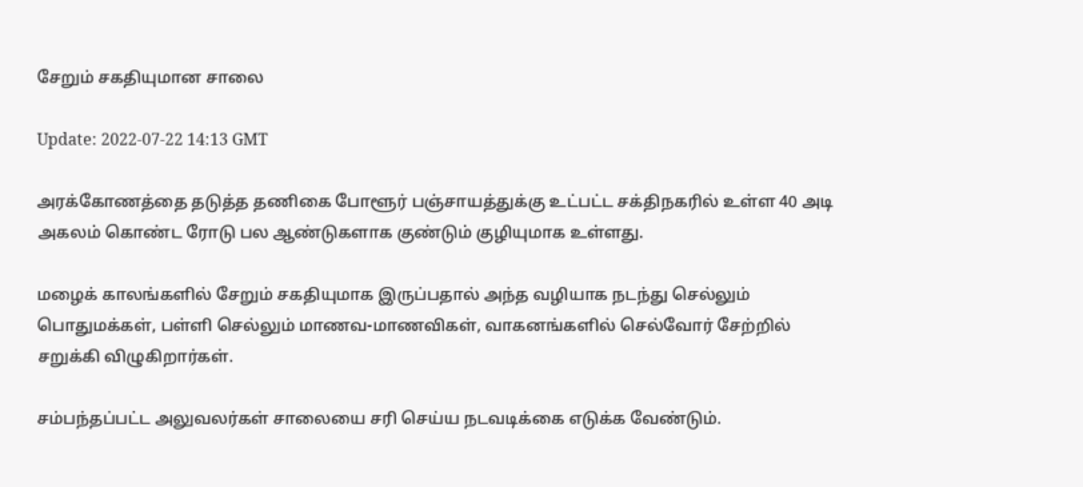சேறும் சகதியுமான சாலை

Update: 2022-07-22 14:13 GMT

அரக்கோணத்தை தடுத்த தணிகை போளூர் பஞ்சாயத்துக்கு உட்பட்ட சக்திநகரில் உள்ள 40 அடி அகலம் கொண்ட ரோடு பல ஆண்டுகளாக குண்டும் குழியுமாக உள்ளது.

மழைக் காலங்களில் சேறும் சகதியுமாக இருப்பதால் அந்த வழியாக நடந்து செல்லும் பொதுமக்கள், பள்ளி செல்லும் மாணவ-மாணவிகள், வாகனங்களில் செல்வோர் சேற்றில் சறுக்கி விழுகிறார்கள்.

சம்பந்தப்பட்ட அலுவலர்கள் சாலையை சரி செய்ய நடவடிக்கை எடுக்க வேண்டும்.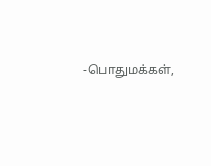-பொதுமக்கள்,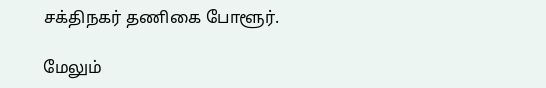சக்திநகர் தணிகை போளூர்.

மேலும்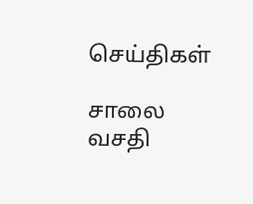செய்திகள்

சாலை வசதி